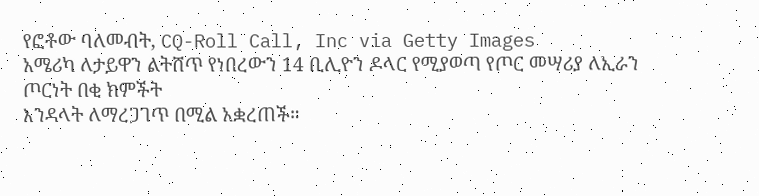የፎቶው ባለመብት, CQ-Roll Call, Inc via Getty Images
አሜሪካ ለታይዋን ልትሸጥ የነበረውን 14 ቢሊዮን ዶላር የሚያወጣ የጦር መሣሪያ ለኢራን ጦርነት በቂ ክምችት
እንዳላት ለማረጋገጥ በሚል አቋረጠች።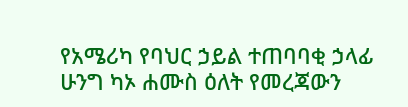የአሜሪካ የባህር ኃይል ተጠባባቂ ኃላፊ ሁንግ ካኦ ሐሙስ ዕለት የመረጃውን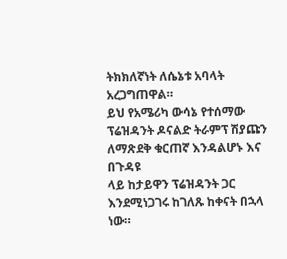ትክክለኛነት ለሴኔቱ አባላት አረጋግጠዋል።
ይህ የአሜሪካ ውሳኔ የተሰማው ፕሬዝዳንት ዶናልድ ትራምፕ ሽያጩን ለማጽደቅ ቁርጠኛ እንዳልሆኑ እና በጉዳዩ
ላይ ከታይዋን ፕሬዝዳንት ጋር እንደሚነጋገሩ ከገለጹ ከቀናት በኋላ ነው።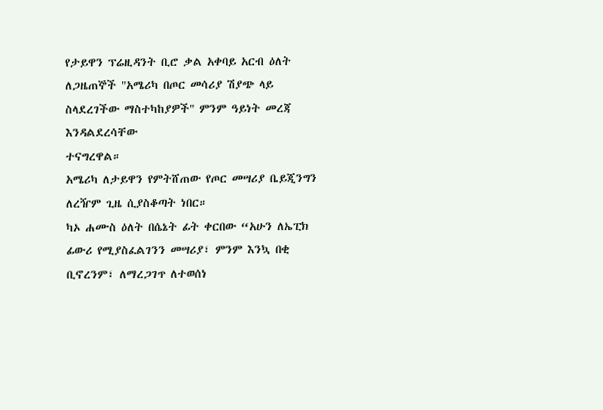የታይዋን ፕሬዚዳንት ቢሮ ቃል አቀባይ አርብ ዕለት ለጋዜጠኞች "አሜሪካ በጦር መሳሪያ ሽያጭ ላይ ስላደረገችው ማስተካከያዎች" ምንም ዓይነት መረጃ እንዳልደረሳቸው
ተናግረዋል።
አሜሪካ ለታይዋን የምትሸጠው የጦር መሣሪያ ቤይጂንግን ለረዥም ጊዜ ሲያስቆጣት ነበር።
ካኦ ሐሙስ ዕለት በሴኔት ፊት ቀርበው “አሁን ለኤፒክ ፊውሪ የሚያስፈልገንን መሣሪያ፣ ምንም እንኳ በቂ ቢኖረንም፣ ለማረጋገጥ ለተወሰነ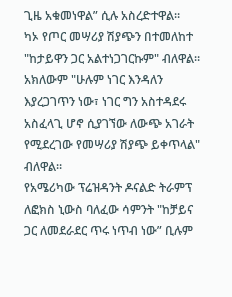ጊዜ አቁመነዋል” ሲሉ አስረድተዋል።
ካኦ የጦር መሣሪያ ሽያጭን በተመለከተ "ከታይዋን ጋር አልተነጋገርኩም" ብለዋል።
አክለውም "ሁሉም ነገር እንዳለን እያረጋገጥን ነው፣ ነገር ግን አስተዳደሩ አስፈላጊ ሆኖ ሲያገኘው ለውጭ አገራት የሚደረገው የመሣሪያ ሽያጭ ይቀጥላል" ብለዋል።
የአሜሪካው ፕሬዝዳንት ዶናልድ ትራምፕ ለፎክስ ኒውስ ባለፈው ሳምንት "ከቻይና ጋር ለመደራደር ጥሩ ነጥብ ነው” ቢሉም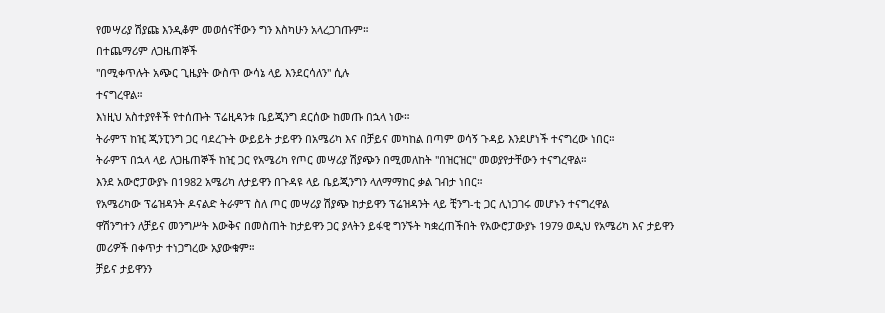የመሣሪያ ሽያጩ እንዲቆም መወሰናቸውን ግን እስካሁን አላረጋገጡም።
በተጨማሪም ለጋዜጠኞች
"በሚቀጥሉት አጭር ጊዜያት ውስጥ ውሳኔ ላይ እንደርሳለን" ሲሉ
ተናግረዋል።
እነዚህ አስተያየቶች የተሰጡት ፕሬዚዳንቱ ቤይጂንግ ደርሰው ከመጡ በኋላ ነው።
ትራምፕ ከዢ ጂንፒንግ ጋር ባደረጉት ውይይት ታይዋን በአሜሪካ እና በቻይና መካከል በጣም ወሳኝ ጉዳይ እንደሆነች ተናግረው ነበር።
ትራምፕ በኋላ ላይ ለጋዜጠኞች ከዢ ጋር የአሜሪካ የጦር መሣሪያ ሽያጭን በሚመለከት "በዝርዝር" መወያየታቸውን ተናግረዋል።
እንደ አውሮፓውያኑ በ1982 አሜሪካ ለታይዋን በጉዳዩ ላይ ቤይጂንግን ላለማማከር ቃል ገብታ ነበር።
የአሜሪካው ፕሬዝዳንት ዶናልድ ትራምፕ ስለ ጦር መሣሪያ ሽያጭ ከታይዋን ፕሬዝዳንት ላይ ቺንግ-ቲ ጋር ሊነጋገሩ መሆኑን ተናግረዋል
ዋሽንግተን ለቻይና መንግሥት እውቅና በመስጠት ከታይዋን ጋር ያላትን ይፋዊ ግንኙት ካቋረጠችበት የአውሮፓውያኑ 1979 ወዲህ የአሜሪካ እና ታይዋን መሪዎች በቀጥታ ተነጋግረው አያውቁም።
ቻይና ታይዋንን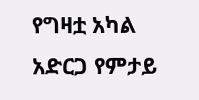የግዛቷ አካል አድርጋ የምታይ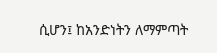ሲሆን፤ ከአንድነትን ለማምጣት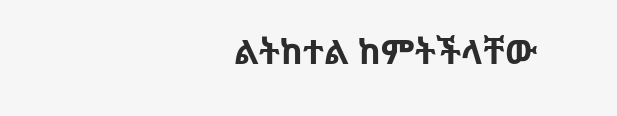ልትከተል ከምትችላቸው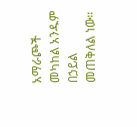አማራጮች መካከል አንዱም በኃይል መጠቅለል ነው።